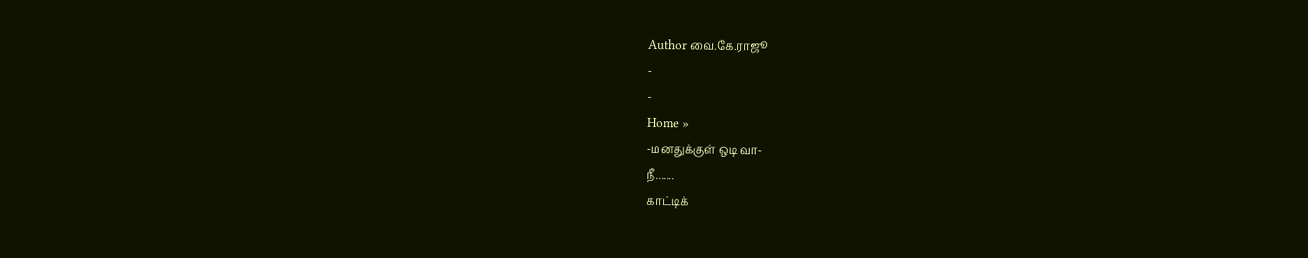Author வை.கே.ராஜூ
-
-
Home »
-மனதுக்குள் ஒடி வா-
நீ.......
காட்டிக்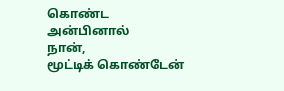கொண்ட அன்பினால்
நான்,
மூட்டிக் கொண்டேன்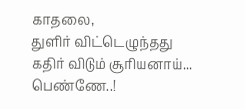காதலை,
துளிர் விட்டெழுந்தது
கதிர் விடும் சூரியனாய்...
பெண்ணே..!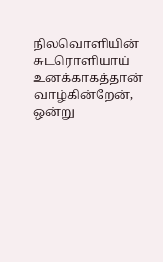நிலவொளியின் சுடரொளியாய்
உனக்காகத்தான் வாழ்கின்றேன்,
ஒன்று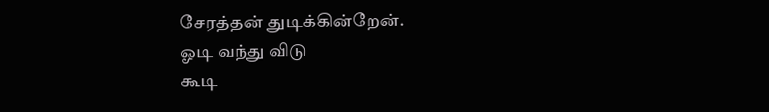சேரத்தன் துடிக்கின்றேன்.
ஓடி வந்து விடு
கூடி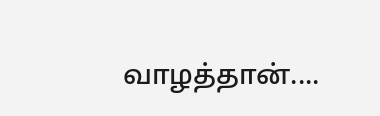வாழத்தான்....